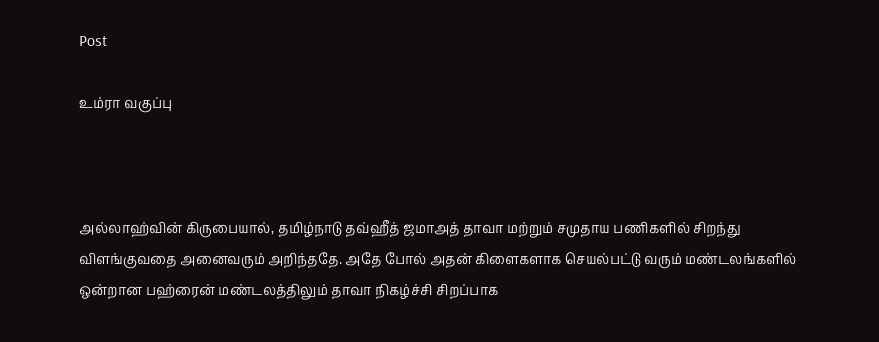Post

உம்ரா வகுப்பு



அல்லாஹ்வின் கிருபையால், தமிழ்நாடு தவ்ஹீத் ஜமாஅத் தாவா மற்றும் சமுதாய பணிகளில் சிறந்து விளங்குவதை அனைவரும் அறிந்ததே. அதே போல் அதன் கிளைகளாக செயல்பட்டு வரும் மண்டலங்களில் ஒன்றான பஹ்ரைன் மண்டலத்திலும் தாவா நிகழ்ச்சி சிறப்பாக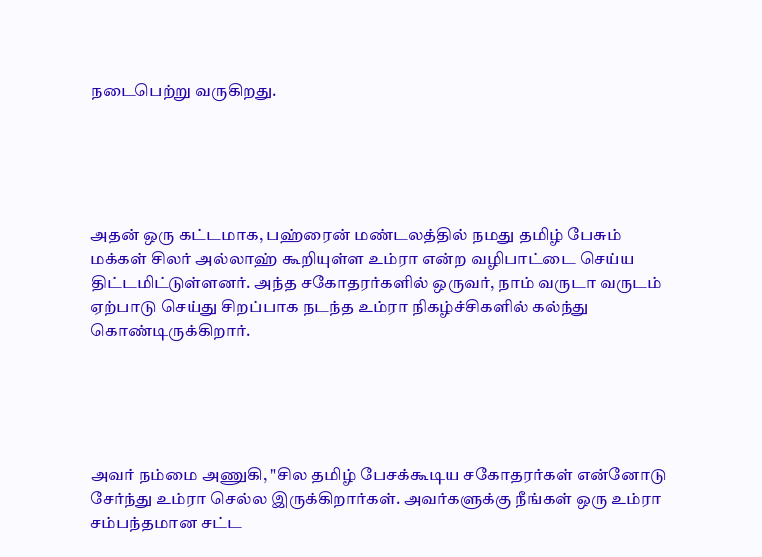நடைபெற்று வருகிறது.





அதன் ஒரு கட்டமாக, பஹ்ரைன் மண்டலத்தில் நமது தமிழ் பேசும் மக்கள் சிலர் அல்லாஹ் கூறியுள்ள உம்ரா என்ற வழிபாட்டை செய்ய திட்டமிட்டுள்ளனர். அந்த சகோதரர்களில் ஒருவர், நாம் வருடா வருடம் ஏற்பாடு செய்து சிறப்பாக நடந்த உம்ரா நிகழ்ச்சிகளில் கல்ந்து கொண்டிருக்கிறார்.





அவர் நம்மை அணுகி, "சில தமிழ் பேசக்கூடிய சகோதரர்கள் என்னோடு சேர்ந்து உம்ரா செல்ல இருக்கிறார்கள். அவர்களுக்கு நீங்கள் ஒரு உம்ரா சம்பந்தமான சட்ட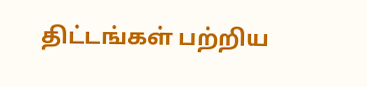திட்டங்கள் பற்றிய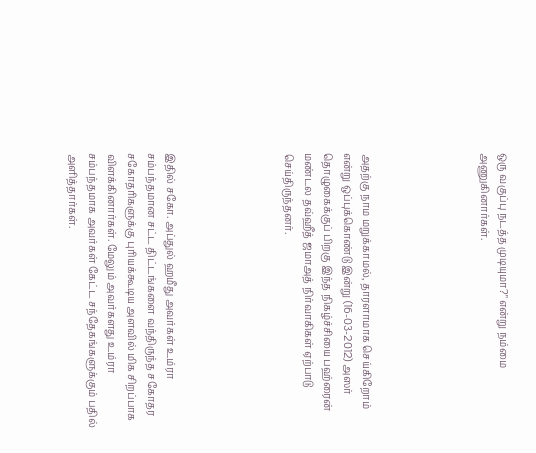ஒரு வகுப்பு நடத்த முடியுமா?" என்று நம்மை அணுகினார்கள்.





அதற்கு நாம மறுக்காமல், தாரளாமாக செய்கிறோம் என்று ஒப்புக்கொண்டு இன்று (16-03-2012) அஸர் தொழுகைக்குப் பிறகு இந்த நிகழ்ச்சியை பஹ்ரைன் மண்டல தவ்ஹீத் ஜமாஅத் நிர்வாகிகள் ஏற்பாடு செய்திருந்தனர்.





இதில் சகோ. அப்துல் ஹமீது அவர்கள் உம்ரா சம்பந்தமான சட்ட திட்டங்களை வந்திருந்த சகோதர சகோதரிகளுக்கு புரியக்கூடிய அளவில் மிக சிறப்பாக விளக்கினார்கள். மேலும் அவர்களது உம்ரா சம்பந்தமாக அவர்கள் கேட்ட சந்தேகங்களுக்கும் பதில் அளித்தார்கள்.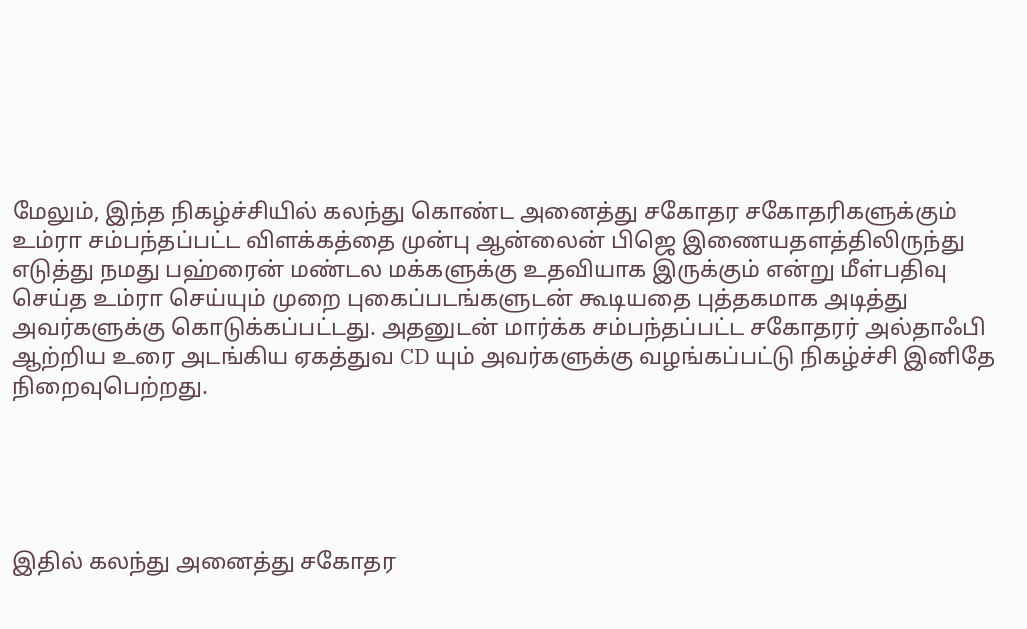மேலும், இந்த நிகழ்ச்சியில் கலந்து கொண்ட அனைத்து சகோதர சகோதரிகளுக்கும் உம்ரா சம்பந்தப்பட்ட விளக்கத்தை முன்பு ஆன்லைன் பிஜெ இணையதளத்திலிருந்து எடுத்து நமது பஹ்ரைன் மண்டல மக்களுக்கு உதவியாக இருக்கும் என்று மீள்பதிவு செய்த உம்ரா செய்யும் முறை புகைப்படங்களுடன் கூடியதை புத்தகமாக அடித்து அவர்களுக்கு கொடுக்கப்பட்டது. அதனுடன் மார்க்க சம்பந்தப்பட்ட சகோதரர் அல்தாஃபி ஆற்றிய உரை அடங்கிய ஏகத்துவ CD யும் அவர்களுக்கு வழங்கப்பட்டு நிகழ்ச்சி இனிதே நிறைவுபெற்றது.





இதில் கலந்து அனைத்து சகோதர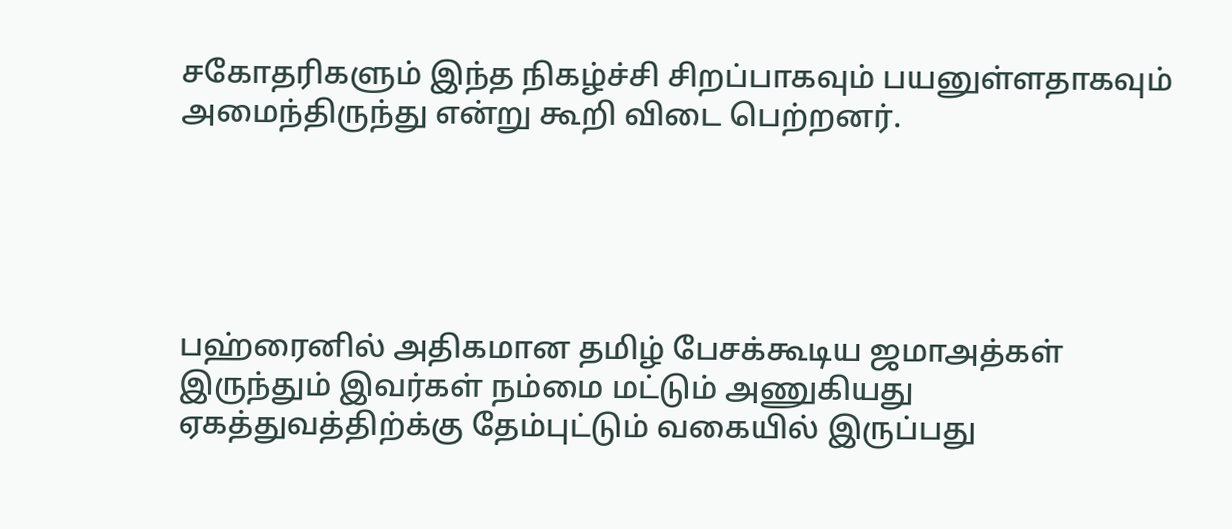சகோதரிகளும் இந்த நிகழ்ச்சி சிறப்பாகவும் பயனுள்ளதாகவும் அமைந்திருந்து என்று கூறி விடை பெற்றனர்.





பஹ்ரைனில் அதிகமான தமிழ் பேசக்கூடிய ஜமாஅத்கள் இருந்தும் இவர்கள் நம்மை மட்டும் அணுகியது ஏகத்துவத்திற்க்கு தேம்புட்டும் வகையில் இருப்பது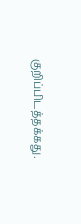குறிப்பிடத்தக்கது.